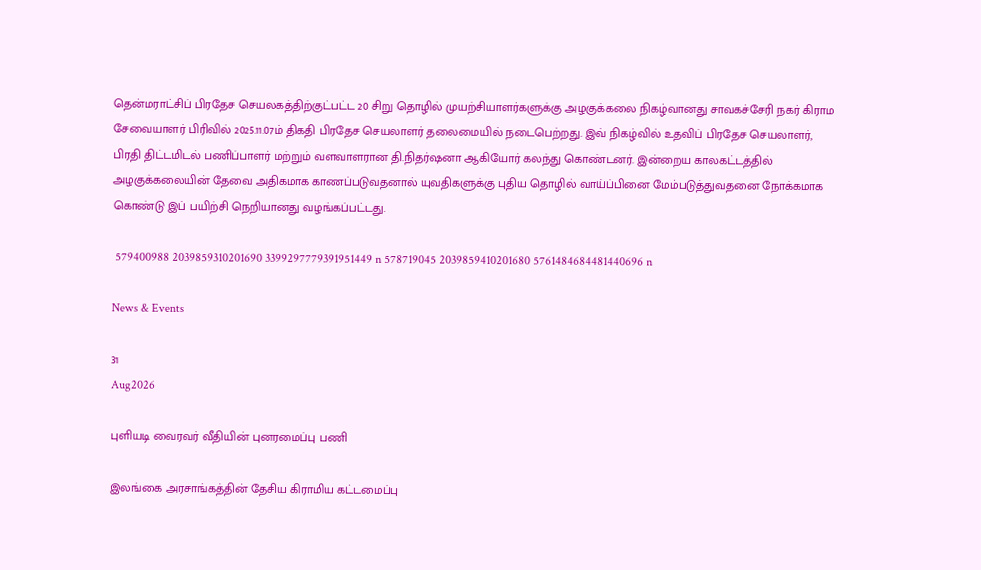தென்மராட்சிப் பிரதேச செயலகத்திற்குட்பட்ட 20 சிறு தொழில் முயற்சியாளர்களுக்கு அழகுக்கலை நிகழ்வானது சாவகச்சேரி நகர் கிராம சேவையாளர் பிரிவில் 2025.11.07ம் திகதி பிரதேச செயலாளர் தலைமையில் நடைபெற்றது. இவ் நிகழ்வில் உதவிப் பிரதேச செயலாளர், பிரதி திட்டமிடல் பணிப்பாளர் மற்றும் வளவாளரான தி.நிதர்ஷனா ஆகியோர் கலந்து கொண்டனர். இன்றைய காலகட்டத்தில் அழகுக்கலையின் தேவை அதிகமாக காணப்படுவதனால் யுவதிகளுக்கு புதிய தொழில் வாய்ப்பினை மேம்படுத்துவதனை நோக்கமாக கொண்டு இப் பயிற்சி நெறியானது வழங்கப்பட்டது.

 579400988 2039859310201690 3399297779391951449 n 578719045 2039859410201680 5761484684481440696 n

News & Events

31
Aug2026

புளியடி வைரவர் வீதியின் புனரமைப்பு பணி

இலங்கை அரசாங்கத்தின் தேசிய கிராமிய கட்டமைப்பு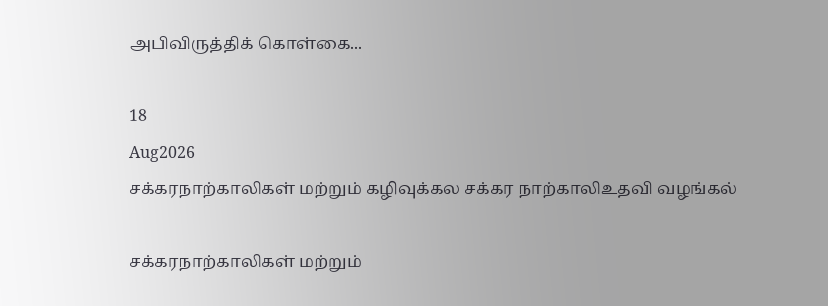அபிவிருத்திக் கொள்கை...

18
Aug2026
சக்கரநாற்காலிகள் மற்றும் கழிவுக்கல சக்கர நாற்காலிஉதவி வழங்கல்

சக்கரநாற்காலிகள் மற்றும்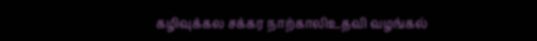கழிவுக்கல சக்கர நாற்காலிஉதவி வழங்கல்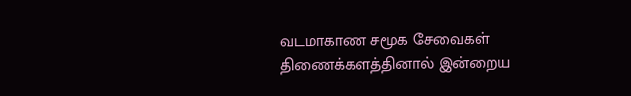வடமாகாண சமூக சேவைகள் திணைக்களத்தினால் இன்றைய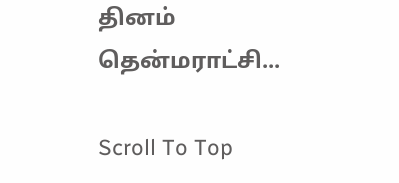தினம் தென்மராட்சி...

Scroll To Top